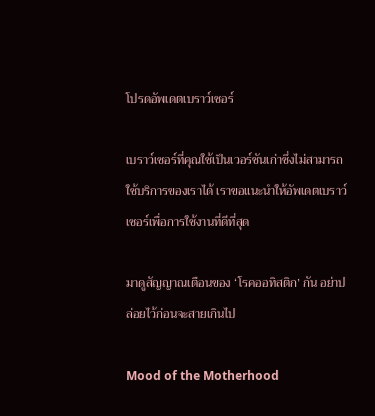โปรดอัพเดตเบราว์เซอร์

เบราว์เซอร์ที่คุณใช้เป็นเวอร์ชันเก่าซึ่งไม่สามารถใช้บริการของเราได้ เราขอแนะนำให้อัพเดตเบราว์เซอร์เพื่อการใช้งานที่ดีที่สุด

มาดูสัญญาณเตือนของ ‘โรคออทิสติก’ กัน อย่าปล่อยไว้ก่อนจะสายเกินไป

Mood of the Motherhood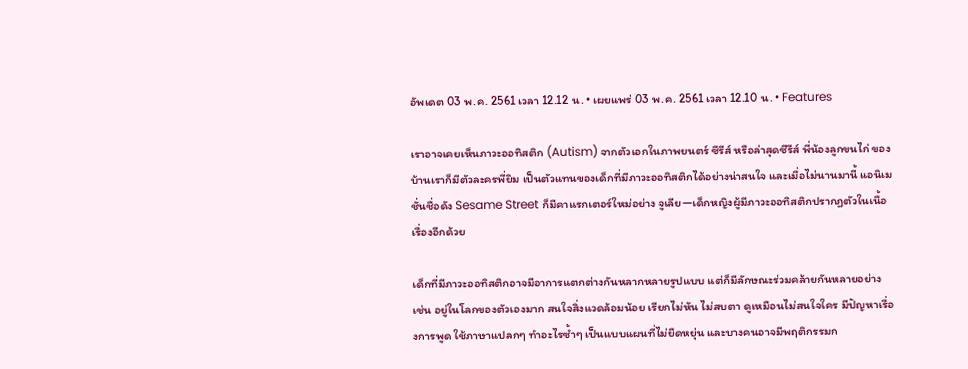อัพเดต 03 พ.ค. 2561 เวลา 12.12 น. • เผยแพร่ 03 พ.ค. 2561 เวลา 12.10 น. • Features

เราอาจเคยเห็นภาวะออทิสติก (Autism) จากตัวเอกในภาพยนตร์ ซีรีส์ หรือล่าสุดซีรีส์ พี่น้องลูกขนไก่ ของบ้านเราก็มีตัวละครพี่ยิม เป็นตัวแทนของเด็กที่มีภาวะออทิสติกได้อย่างน่าสนใจ และเมื่อไม่นานมานี้ แอนิเมชั่นชื่อดัง Sesame Street ก็มีคาแรกเตอร์ใหม่อย่าง จูเลีย—เด็กหญิงผู้มีภาวะออทิสติกปรากฏตัวในเนื้อเรื่องอีกด้วย

เด็กที่มีภาวะออทิสติกอาจมีอาการแตกต่างกันหลากหลายรูปแบบ แต่ก็มีลักษณะร่วมคล้ายกันหลายอย่าง เช่น อยู่ในโลกของตัวเองมาก สนใจสิ่งแวดล้อมน้อย เรียกไม่หัน ไม่สบตา ดูเหมือนไม่สนใจใคร มีปัญหาเรื่องการพูด ใช้ภาษาแปลกๆ ทำอะไรซ้ำๆ เป็นแบบแผนที่ไม่ยืดหยุ่น และบางคนอาจมีพฤติกรรมก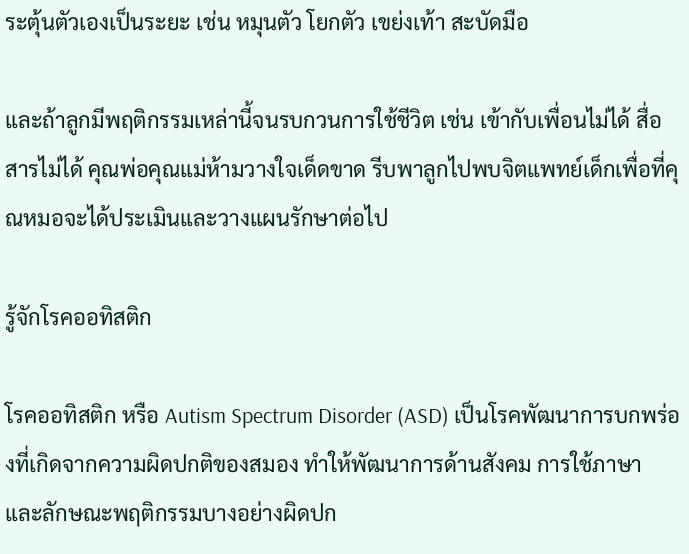ระตุ้นตัวเองเป็นระยะ เช่น หมุนตัว โยกตัว เขย่งเท้า สะบัดมือ

และถ้าลูกมีพฤติกรรมเหล่านี้จนรบกวนการใช้ชีวิต เช่น เข้ากับเพื่อนไม่ได้ สื่อสารไม่ได้ คุณพ่อคุณแม่ห้ามวางใจเด็ดขาด รีบพาลูกไปพบจิตแพทย์เด็กเพื่อที่คุณหมอจะได้ประเมินและวางแผนรักษาต่อไป

รู้จักโรคออทิสติก

โรคออทิสติก หรือ Autism Spectrum Disorder (ASD) เป็นโรคพัฒนาการบกพร่องที่เกิดจากความผิดปกติของสมอง ทำให้พัฒนาการด้านสังคม การใช้ภาษา และลักษณะพฤติกรรมบางอย่างผิดปก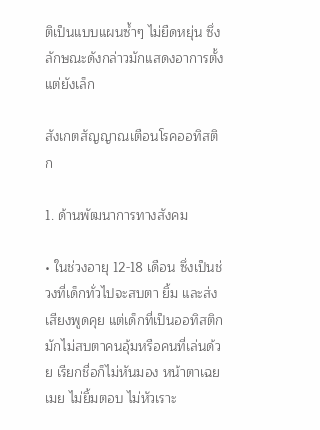ติเป็นแบบแผนซ้ำๆ ไม่ยืดหยุ่น ซึ่งลักษณะดังกล่าวมักแสดงอาการตั้งแต่ยังเล็ก

สังเกตสัญญาณเตือนโรคออทิสติก

1. ด้านพัฒนาการทางสังคม

• ในช่วงอายุ 12-18 เดือน ซึ่งเป็นช่วงที่เด็กทั่วไปจะสบตา ยิ้ม และส่งเสียงพูดคุย แต่เด็กที่เป็นออทิสติกมักไม่สบตาคนอุ้มหรือคนที่เล่นด้วย เรียกชื่อก็ไม่หันมอง หน้าตาเฉยเมย ไม่ยิ้มตอบ ไม่หัวเราะ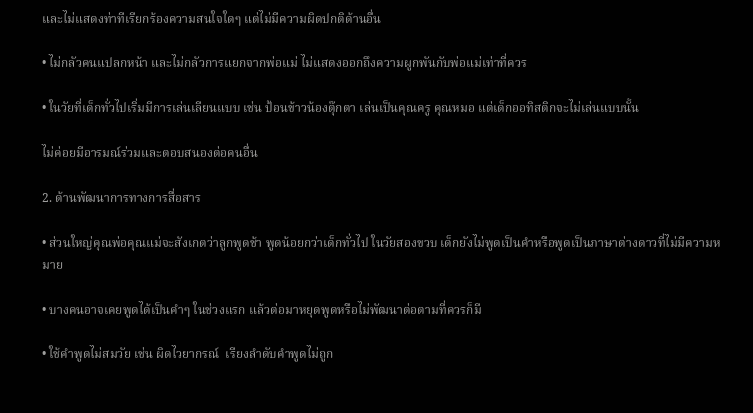และไม่แสดงท่าทีเรียกร้องความสนใจใดๆ แต่ไม่มีความผิดปกติด้านอื่น

• ไม่กลัวคนแปลกหน้า และไม่กลัวการแยกจากพ่อแม่ ไม่แสดงออกถึงความผูกพันกับพ่อแม่เท่าที่ควร

• ในวัยที่เด็กทั่วไปเริ่มมีการเล่นเลียนแบบ เช่น ป้อนข้าวน้องตุ๊กตา เล่นเป็นคุณครู คุณหมอ แต่เด็กออทิสติกจะไม่เล่นแบบนั้น

ไม่ค่อยมีอารมณ์ร่วมและตอบสนองต่อคนอื่น

2. ด้านพัฒนาการทางการสื่อสาร

• ส่วนใหญ่คุณพ่อคุณแม่จะสังเกตว่าลูกพูดช้า พูดน้อยกว่าเด็กทั่วไป ในวัยสองขวบ เด็กยังไม่พูดเป็นคำหรือพูดเป็นภาษาต่างดาวที่ไม่มีความหมาย

• บางคนอาจเคยพูดได้เป็นคำๆ ในช่วงแรก แล้วต่อมาหยุดพูดหรือไม่พัฒนาต่อตามที่ควรก็มี

• ใช้คำพูดไม่สมวัย เช่น ผิดไวยากรณ์  เรียงลำดับคำพูดไม่ถูก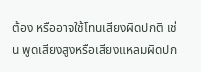ต้อง หรืออาจใช้โทนเสียงผิดปกติ เช่น พูดเสียงสูงหรือเสียงแหลมผิดปก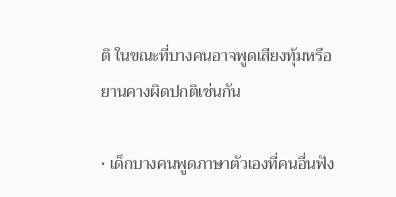ติ ในขณะที่บางคนอาจพูดเสียงทุ้มหรือยานคางผิดปกติเช่นกัน

• เด็กบางคนพูดภาษาตัวเองที่คนอื่นฟัง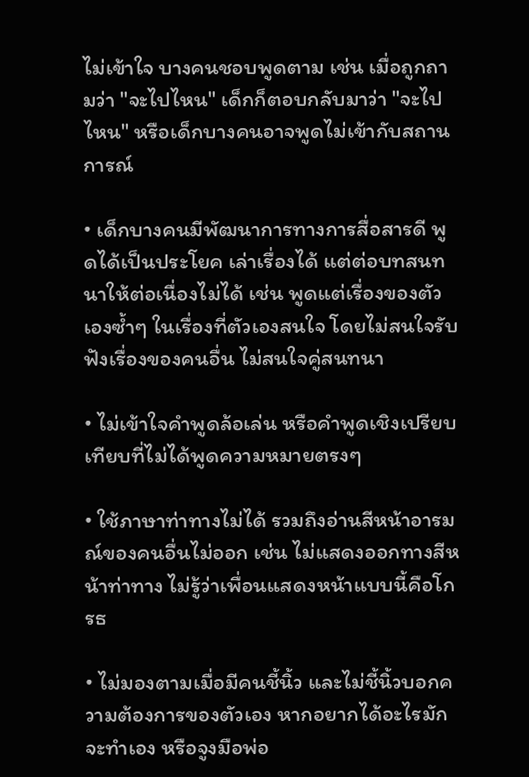ไม่เข้าใจ บางคนชอบพูดตาม เช่น เมื่อถูกถามว่า "จะไปไหน" เด็กก็ตอบกลับมาว่า "จะไปไหน" หรือเด็กบางคนอาจพูดไม่เข้ากับสถานการณ์

• เด็กบางคนมีพัฒนาการทางการสื่อสารดี พูดได้เป็นประโยค เล่าเรื่องได้ แต่ต่อบทสนทนาให้ต่อเนื่องไม่ได้ เช่น พูดแต่เรื่องของตัวเองซ้ำๆ ในเรื่องที่ตัวเองสนใจ โดยไม่สนใจรับฟังเรื่องของคนอื่น ไม่สนใจคู่สนทนา

• ไม่เข้าใจคำพูดล้อเล่น หรือคำพูดเชิงเปรียบเทียบที่ไม่ได้พูดความหมายตรงๆ

• ใช้ภาษาท่าทางไม่ได้ รวมถึงอ่านสีหน้าอารมณ์ของคนอื่นไม่ออก เช่น ไม่แสดงออกทางสีหน้าท่าทาง ไม่รู้ว่าเพื่อนแสดงหน้าแบบนี้คือโกรธ

• ไม่มองตามเมื่อมีคนชี้นิ้ว และไม่ชี้นิ้วบอกความต้องการของตัวเอง หากอยากได้อะไรมักจะทำเอง หรือจูงมือพ่อ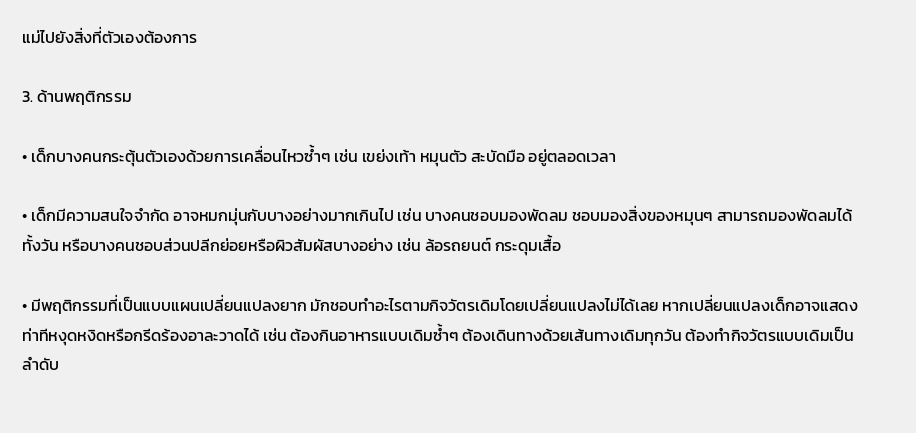แม่ไปยังสิ่งที่ตัวเองต้องการ

3. ด้านพฤติกรรม

• เด็กบางคนกระตุ้นตัวเองด้วยการเคลื่อนไหวซ้ำๆ เช่น เขย่งเท้า หมุนตัว สะบัดมือ อยู่ตลอดเวลา

• เด็กมีความสนใจจำกัด อาจหมกมุ่นกับบางอย่างมากเกินไป เช่น บางคนชอบมองพัดลม ชอบมองสิ่งของหมุนๆ สามารถมองพัดลมได้ทั้งวัน หรือบางคนชอบส่วนปลีกย่อยหรือผิวสัมผัสบางอย่าง เช่น ล้อรถยนต์ กระดุมเสื้อ

• มีพฤติกรรมที่เป็นแบบแผนเปลี่ยนแปลงยาก มักชอบทำอะไรตามกิจวัตรเดิมโดยเปลี่ยนแปลงไม่ได้เลย หากเปลี่ยนแปลงเด็กอาจแสดงท่าทีหงุดหงิดหรือกรีดร้องอาละวาดได้ เช่น ต้องกินอาหารแบบเดิมซ้ำๆ ต้องเดินทางด้วยเส้นทางเดิมทุกวัน ต้องทำกิจวัตรแบบเดิมเป็นลำดับ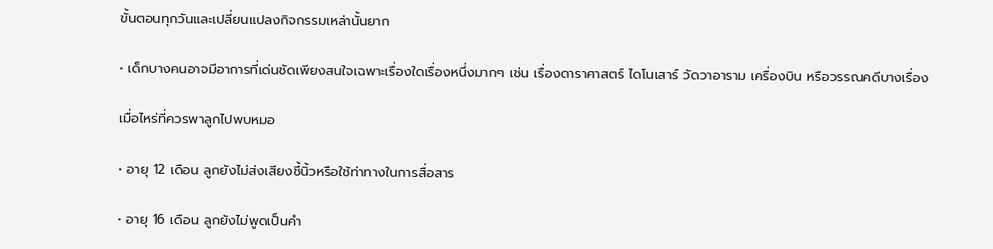ขั้นตอนทุกวันและเปลี่ยนแปลงกิจกรรมเหล่านั้นยาก

• เด็กบางคนอาจมีอาการที่เด่นชัดเพียงสนใจเฉพาะเรื่องใดเรื่องหนึ่งมากๆ เช่น เรื่องดาราศาสตร์ ไดโนเสาร์ วัดวาอาราม เครื่องบิน หรือวรรณคดีบางเรื่อง

เมื่อไหร่ที่ควรพาลูกไปพบหมอ

• อายุ 12 เดือน ลูกยังไม่ส่งเสียงชี้นิ้วหรือใช้ท่าทางในการสื่อสาร

• อายุ 16 เดือน ลูกยังไม่พูดเป็นคำ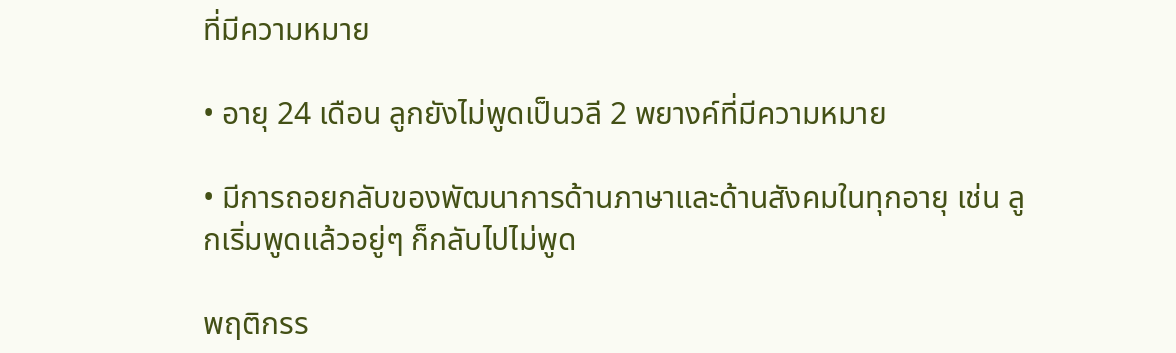ที่มีความหมาย

• อายุ 24 เดือน ลูกยังไม่พูดเป็นวลี 2 พยางค์ที่มีความหมาย

• มีการถอยกลับของพัฒนาการด้านภาษาและด้านสังคมในทุกอายุ เช่น ลูกเริ่มพูดแล้วอยู่ๆ ก็กลับไปไม่พูด

พฤติกรร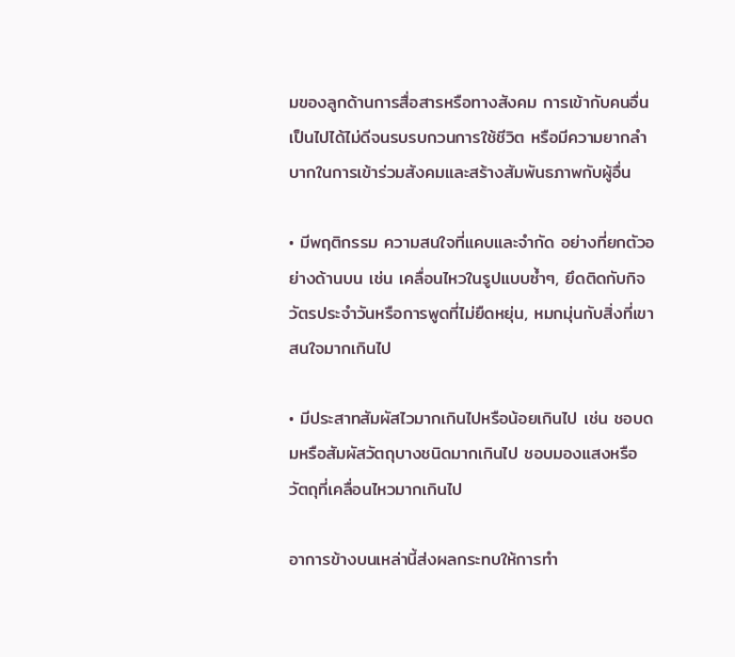มของลูกด้านการสื่อสารหรือทางสังคม การเข้ากับคนอื่น เป็นไปได้ไม่ดีจนรบรบกวนการใช้ชีวิต หรือมีความยากลำบากในการเข้าร่วมสังคมและสร้างสัมพันธภาพกับผู้อื่น

• มีพฤติกรรม ความสนใจที่แคบและจำกัด อย่างที่ยกตัวอย่างด้านบน เช่น เคลื่อนไหวในรูปแบบซ้ำๆ, ยึดติดกับกิจวัตรประจำวันหรือการพูดที่ไม่ยืดหยุ่น, หมกมุ่นกับสิ่งที่เขาสนใจมากเกินไป

• มีประสาทสัมผัสไวมากเกินไปหรือน้อยเกินไป เช่น ชอบดมหรือสัมผัสวัตถุบางชนิดมากเกินไป ชอบมองแสงหรือวัตถุที่เคลื่อนไหวมากเกินไป

อาการข้างบนเหล่านี้ส่งผลกระทบให้การทำ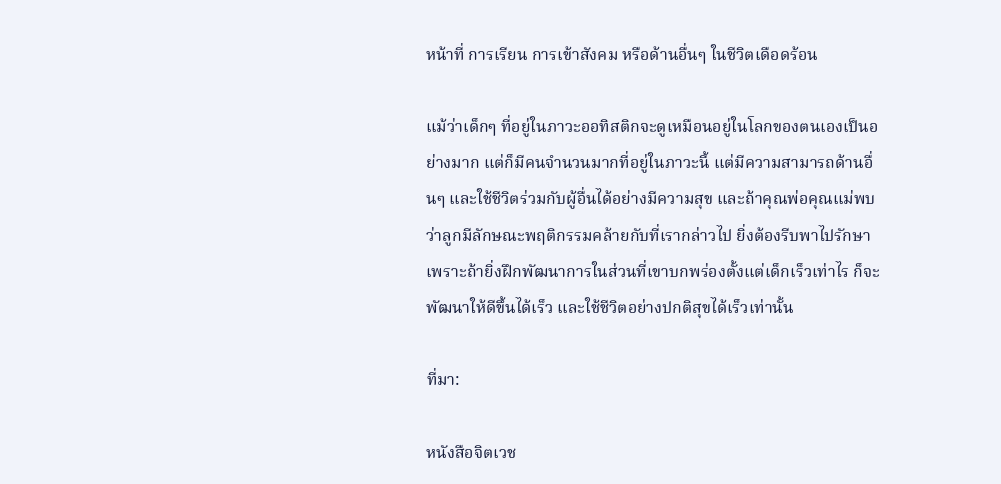หน้าที่ การเรียน การเข้าสังคม หรือด้านอื่นๆ ในชีวิตเดือดร้อน

แม้ว่าเด็กๆ ที่อยู่ในภาวะออทิสติกจะดูเหมือนอยู่ในโลกของตนเองเป็นอย่างมาก แต่ก็มีคนจำนวนมากที่อยู่ในภาวะนี้ แต่มีความสามารถด้านอื่นๆ และใช้ชีวิตร่วมกับผู้อื่นได้อย่างมีความสุข และถ้าคุณพ่อคุณแม่พบว่าลูกมีลักษณะพฤติกรรมคล้ายกับที่เรากล่าวไป ยิ่งต้องรีบพาไปรักษา เพราะถ้ายิ่งฝึกพัฒนาการในส่วนที่เขาบกพร่องตั้งแต่เด็กเร็วเท่าไร ก็จะพัฒนาให้ดีขึ้นได้เร็ว และใช้ชีวิตอย่างปกติสุขได้เร็วเท่านั้น

ที่มา:

หนังสือจิตเวช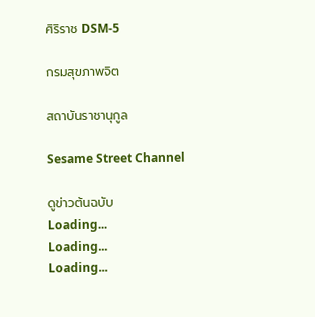ศิริราช DSM-5

กรมสุขภาพจิต

สถาบันราชานุกูล

Sesame Street Channel

ดูข่าวต้นฉบับ
Loading...
Loading...
Loading...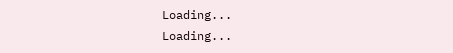Loading...
Loading...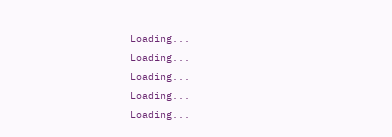Loading...
Loading...
Loading...
Loading...
Loading...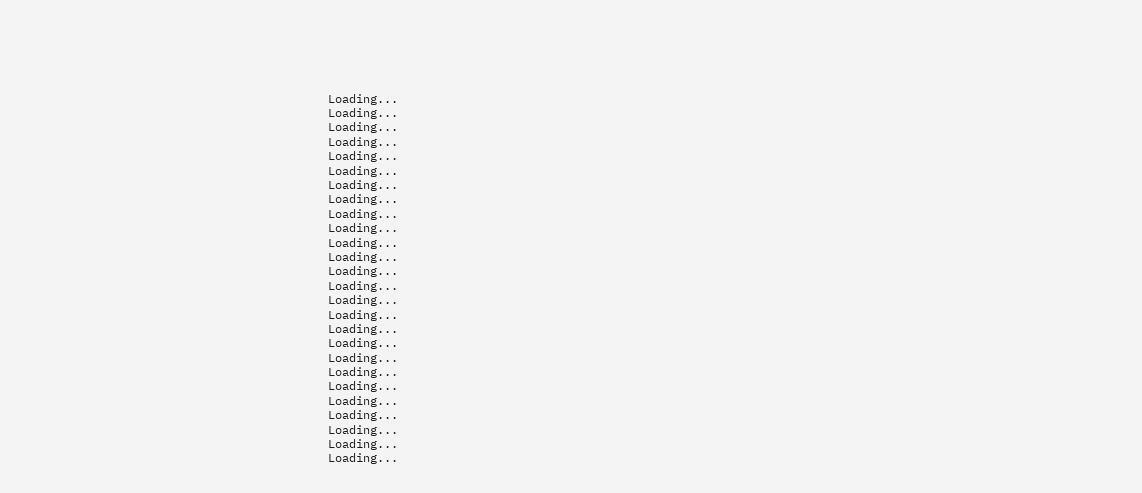Loading...
Loading...
Loading...
Loading...
Loading...
Loading...
Loading...
Loading...
Loading...
Loading...
Loading...
Loading...
Loading...
Loading...
Loading...
Loading...
Loading...
Loading...
Loading...
Loading...
Loading...
Loading...
Loading...
Loading...
Loading...
Loading...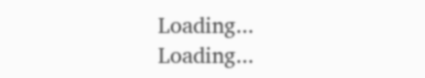Loading...
Loading...